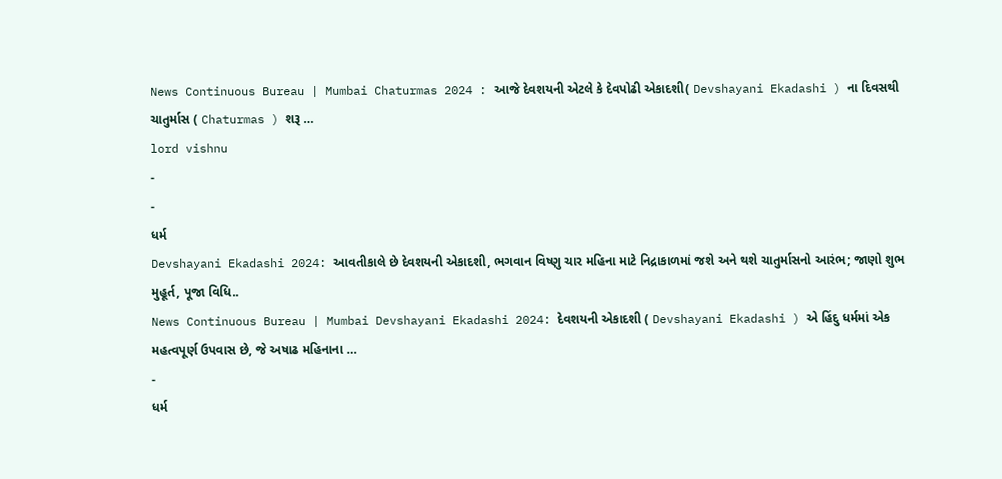News Continuous Bureau | Mumbai Chaturmas 2024 : આજે દેવશયની એટલે કે દેવપોઢી એકાદશી( Devshayani Ekadashi ) ના દિવસથી ચાતુર્માસ ( Chaturmas ) શરૂ …
lord vishnu
-
-
ધર્મ
Devshayani Ekadashi 2024: આવતીકાલે છે દેવશયની એકાદશી, ભગવાન વિષ્ણુ ચાર મહિના માટે નિદ્રાકાળમાં જશે અને થશે ચાતુર્માસનો આરંભ; જાણો શુભ મુહૂર્ત, પૂજા વિધિ..
News Continuous Bureau | Mumbai Devshayani Ekadashi 2024: દેવશયની એકાદશી ( Devshayani Ekadashi ) એ હિંદુ ધર્મમાં એક મહત્વપૂર્ણ ઉપવાસ છે, જે અષાઢ મહિનાના …
-
ધર્મ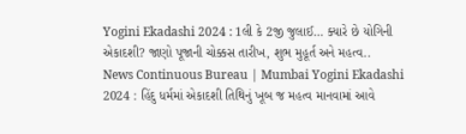Yogini Ekadashi 2024 : 1લી કે 2જી જુલાઈ… ક્યારે છે યોગિની એકાદશી? જાણો પૂજાની ચોક્કસ તારીખ, શુભ મુહૂર્ત અને મહત્વ..
News Continuous Bureau | Mumbai Yogini Ekadashi 2024 : હિંદુ ધર્મમાં એકાદશી તિથિનું ખૂબ જ મહત્વ માનવામાં આવે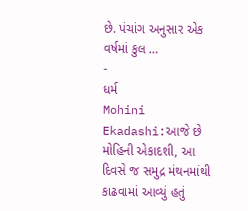છે. પંચાંગ અનુસાર એક વર્ષમાં કુલ …
-
ધર્મ
Mohini Ekadashi:આજે છે મોહિની એકાદશી, આ દિવસે જ સમુદ્ર મંથનમાંથી કાઢવામાં આવ્યું હતું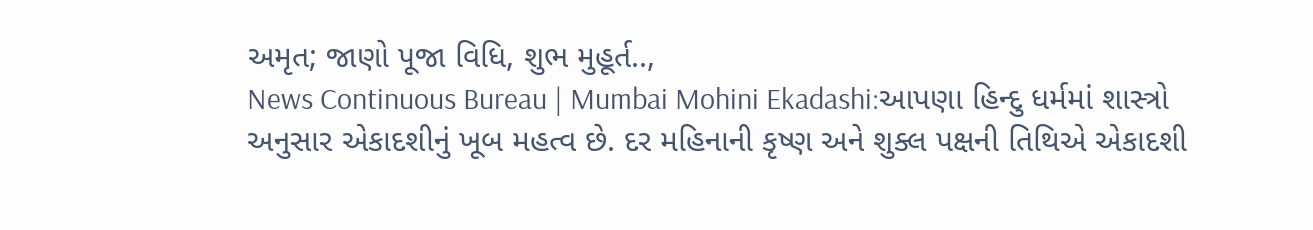અમૃત; જાણો પૂજા વિધિ, શુભ મુહૂર્ત..,
News Continuous Bureau | Mumbai Mohini Ekadashi:આપણા હિન્દુ ધર્મમાં શાસ્ત્રો અનુસાર એકાદશીનું ખૂબ મહત્વ છે. દર મહિનાની કૃષ્ણ અને શુક્લ પક્ષની તિથિએ એકાદશી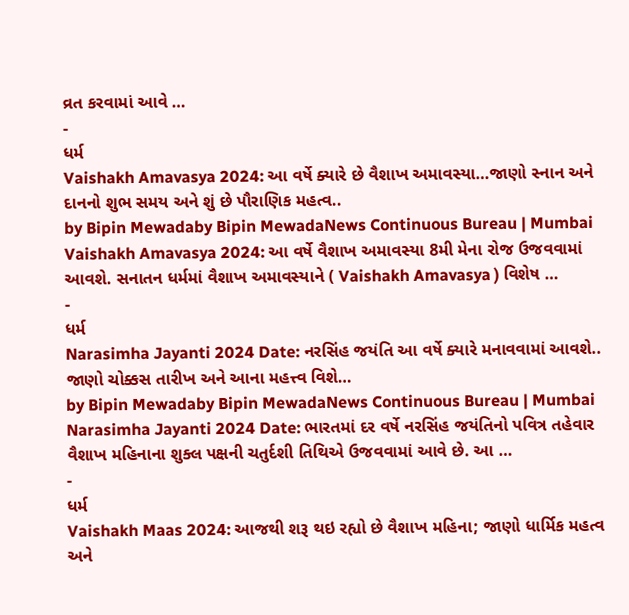વ્રત કરવામાં આવે …
-
ધર્મ
Vaishakh Amavasya 2024: આ વર્ષે ક્યારે છે વૈશાખ અમાવસ્યા…જાણો સ્નાન અને દાનનો શુભ સમય અને શું છે પૌરાણિક મહત્વ..
by Bipin Mewadaby Bipin MewadaNews Continuous Bureau | Mumbai Vaishakh Amavasya 2024: આ વર્ષે વૈશાખ અમાવસ્યા 8મી મેના રોજ ઉજવવામાં આવશે. સનાતન ધર્મમાં વૈશાખ અમાવસ્યાને ( Vaishakh Amavasya ) વિશેષ …
-
ધર્મ
Narasimha Jayanti 2024 Date: નરસિંહ જયંતિ આ વર્ષે ક્યારે મનાવવામાં આવશે.. જાણો ચોક્કસ તારીખ અને આના મહત્ત્વ વિશે…
by Bipin Mewadaby Bipin MewadaNews Continuous Bureau | Mumbai Narasimha Jayanti 2024 Date: ભારતમાં દર વર્ષે નરસિંહ જયંતિનો પવિત્ર તહેવાર વૈશાખ મહિનાના શુક્લ પક્ષની ચતુર્દશી તિથિએ ઉજવવામાં આવે છે. આ …
-
ધર્મ
Vaishakh Maas 2024: આજથી શરૂ થઇ રહ્યો છે વૈશાખ મહિના; જાણો ધાર્મિક મહત્વ અને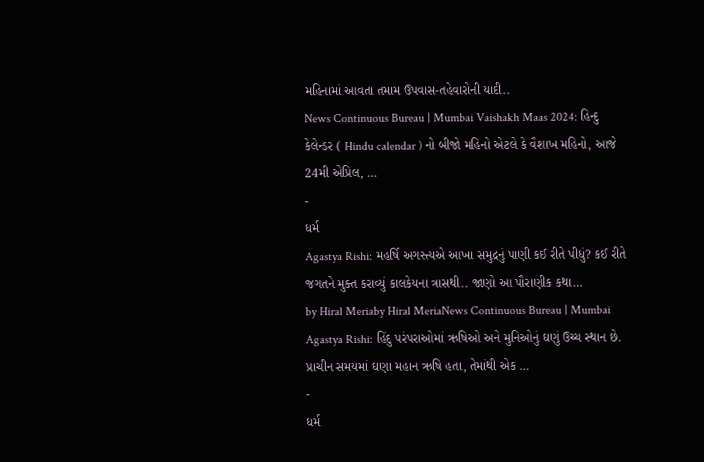મહિનામાં આવતા તમામ ઉપવાસ-તહેવારોની યાદી..
News Continuous Bureau | Mumbai Vaishakh Maas 2024: હિન્દુ કેલેન્ડર ( Hindu calendar ) નો બીજો મહિનો એટલે કે વૈશાખ મહિનો, આજે 24મી એપ્રિલ, …
-
ધર્મ
Agastya Rishi: મહર્ષિ અગસ્ત્યએ આખા સમુદ્રનું પાણી કઈ રીતે પીધું? કઈ રીતે જગતને મુક્ત કરાવ્યું કાલકેયના ત્રાસથી.. જાણો આ પૌરાણીક કથા…
by Hiral Meriaby Hiral MeriaNews Continuous Bureau | Mumbai Agastya Rishi: હિંદુ પરંપરાઓમાં ઋષિઓ અને મુનિઓનું ઘણું ઉચ્ચ સ્થાન છે. પ્રાચીન સમયમાં ઘણા મહાન ઋષિ હતા, તેમાંથી એક …
-
ધર્મ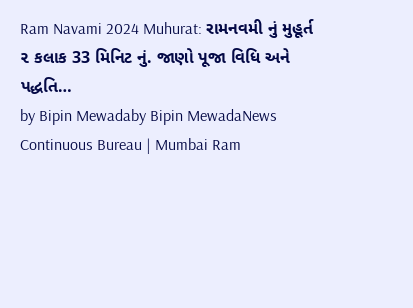Ram Navami 2024 Muhurat: રામનવમી નું મુહૂર્ત ૨ કલાક 33 મિનિટ નું. જાણો પૂજા વિધિ અને પદ્ધતિ…
by Bipin Mewadaby Bipin MewadaNews Continuous Bureau | Mumbai Ram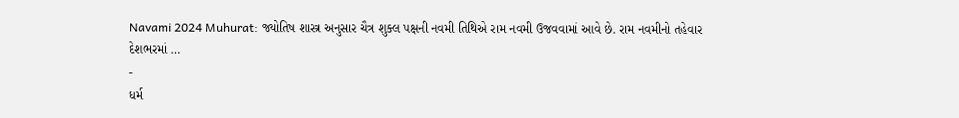Navami 2024 Muhurat: જ્યોતિષ શાસ્ત્ર અનુસાર ચૈત્ર શુક્લ પક્ષની નવમી તિથિએ રામ નવમી ઉજવવામાં આવે છે. રામ નવમીનો તહેવાર દેશભરમાં …
-
ધર્મ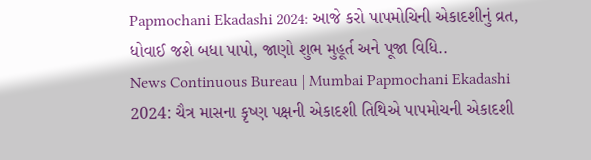Papmochani Ekadashi 2024: આજે કરો પાપમોચિની એકાદશીનું વ્રત, ધોવાઈ જશે બધા પાપો, જાણો શુભ મુહૂર્ત અને પૂજા વિધિ..
News Continuous Bureau | Mumbai Papmochani Ekadashi 2024: ચૈત્ર માસના કૃષ્ણ પક્ષની એકાદશી તિથિએ પાપમોચની એકાદશી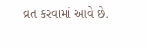વ્રત કરવામાં આવે છે.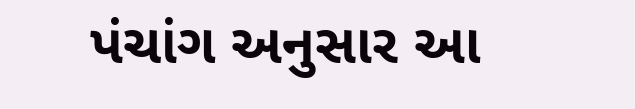પંચાંગ અનુસાર આ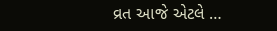વ્રત આજે એટલે …